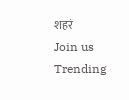शहरं
Join us
Trending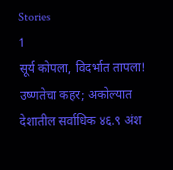Stories
1
सूर्य कोपला, विदर्भात तापला! उष्णतेचा कहर; अकोल्यात देशातील सर्वाधिक ४६.९ अंश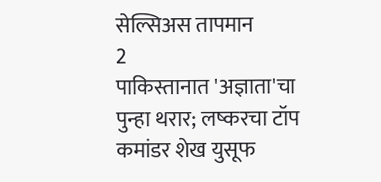सेल्सिअस तापमान
2
पाकिस्तानात 'अज्ञाता'चा पुन्हा थरार; लष्करचा टॉप कमांडर शेख युसूफ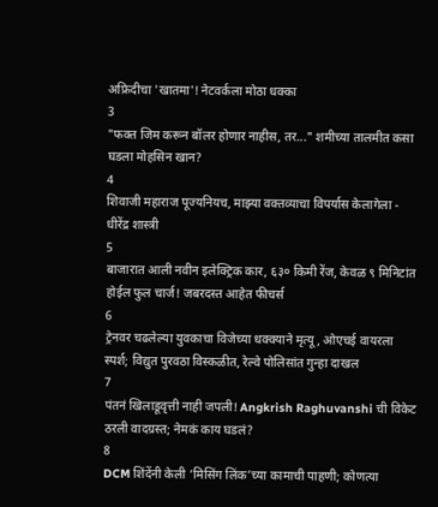अफ्रिदीचा 'खातमा'! नेटवर्कला मोठा धक्का
3
"फक्त जिम करून बॉलर होणार नाहीस, तर..." शमीच्या तालमीत कसा घडला मोहसिन खान?
4
शिवाजी महाराज पूज्यनियच, माझ्या वक्तव्याचा विपर्यास केलागेला - धीरेंद्र शास्त्री
5
बाजारात आली नवीन इलेक्ट्रिक कार, ६३० किमी रेंज, केवळ ९ मिनिटांत होईल फुल चार्ज! जबरदस्त आहेत फीचर्स
6
ट्रेनवर चढलेल्या युवकाचा विजेच्या धक्क्याने मृत्यू, ओएचई वायरला स्पर्श; विद्युत पुरवठा विस्कळीत, रेल्वे पोलिसांत गुन्हा दाखल
7
पंतनं खिलाडूवृत्ती नाही जपली! Angkrish Raghuvanshi ची विकेट ठरली वादग्रस्त; नेमकं काय घडलं?
8
DCM शिंदेंनी केली ‘मिसिंग लिंक’च्या कामाची पाहणी; कोणत्या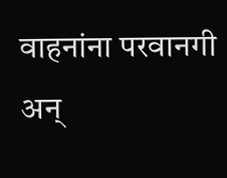वाहनांना परवानगी अन्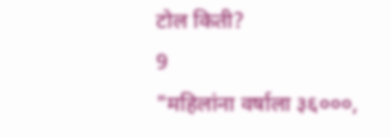टोल किती?
9
"महिलांना वर्षाला ३६०००,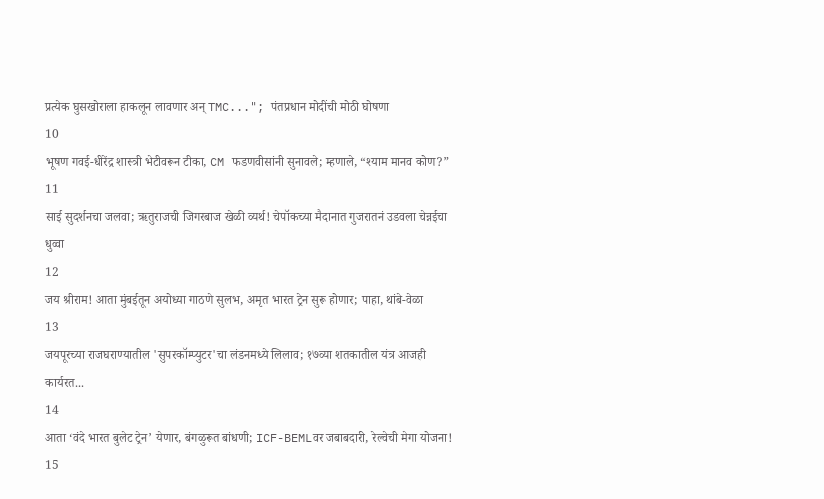प्रत्येक घुसखोराला हाकलून लावणार अन् TMC..."; पंतप्रधान मोदींची मोठी घोषणा
10
भूषण गवई-धीरेंद्र शास्त्री भेटीवरून टीका, CM फडणवीसांनी सुनावले; म्हणाले, “श्याम मानव कोण?”
11
साई सुदर्शनचा जलवा; ऋतुराजची जिगरबाज खेळी व्यर्थ! चेपॉकच्या मैदानात गुजरातनं उडवला चेन्नईचा धुव्वा
12
जय श्रीराम! आता मुंबईतून अयोध्या गाठणे सुलभ, अमृत भारत ट्रेन सुरू होणार; पाहा, थांबे-वेळा
13
जयपूरच्या राजघराण्यातील 'सुपरकॉम्प्युटर'चा लंडनमध्ये लिलाव; १७व्या शतकातील यंत्र आजही कार्यरत...
14
आता ‘वंदे भारत बुलेट ट्रेन’ येणार, बंगळुरूत बांधणी; ICF-BEMLवर जबाबदारी, रेल्वेची मेगा योजना!
15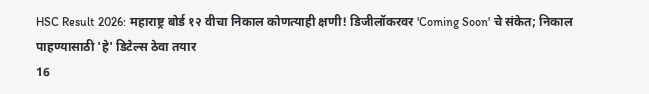HSC Result 2026: महाराष्ट्र बोर्ड १२ वीचा निकाल कोणत्याही क्षणी! डिजीलॉकरवर 'Coming Soon' चे संकेत; निकाल पाहण्यासाठी 'हे' डिटेल्स ठेवा तयार
16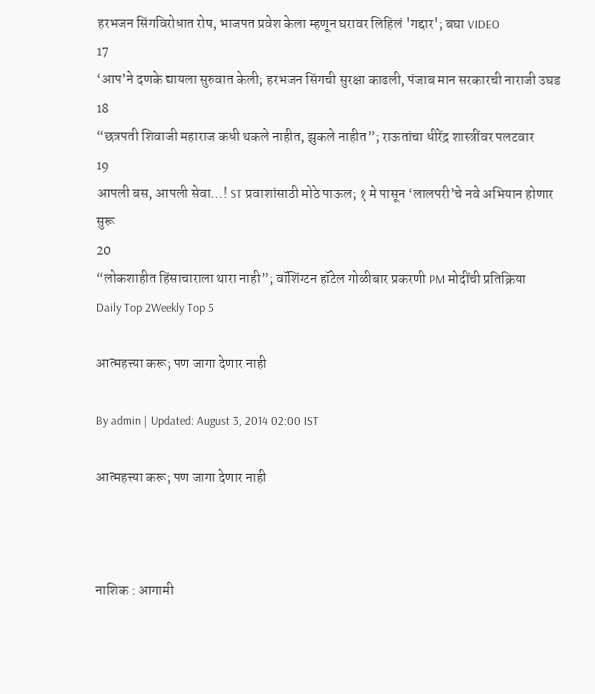हरभजन सिंगविरोधात रोष, भाजपत प्रवेश केला म्हणून घरावर लिहिलं 'गद्दार'; बघा VIDEO
17
‘आप’ने दणके द्यायला सुरुवात केली; हरभजन सिंगची सुरक्षा काढली, पंजाब मान सरकारची नाराजी उघड
18
“छत्रपती शिवाजी महाराज कधी थकले नाहीत, झुकले नाहीत”; राऊतांचा धीरेंद्र शास्त्रींवर पलटवार
19
आपली बस, आपली सेवा…! ST प्रवाशांसाठी मोठे पाऊल; १ मे पासून ‘लालपरी’चे नवे अभियान होणार सुरू
20
“लोकशाहीत हिंसाचाराला थारा नाही”; वॉशिंग्टन हॉटेल गोळीबार प्रकरणी PM मोदींची प्रतिक्रिया
Daily Top 2Weekly Top 5

आत्महत्त्या करू; पण जागा देणार नाही

By admin | Updated: August 3, 2014 02:00 IST

आत्महत्त्या करू; पण जागा देणार नाही



नाशिक : आगामी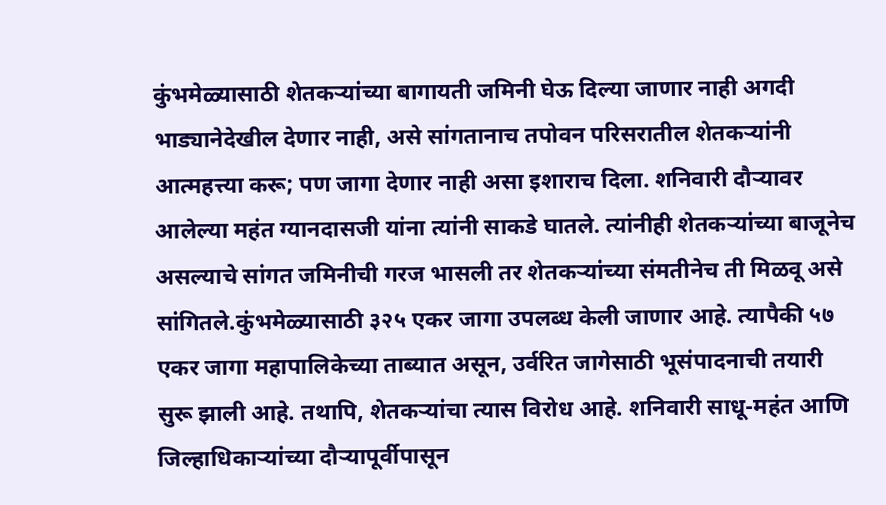कुंभमेळ्यासाठी शेतकऱ्यांच्या बागायती जमिनी घेऊ दिल्या जाणार नाही अगदी भाड्यानेदेखील देणार नाही, असे सांगतानाच तपोवन परिसरातील शेतकऱ्यांनी आत्महत्त्या करू; पण जागा देणार नाही असा इशाराच दिला. शनिवारी दौऱ्यावर आलेल्या महंत ग्यानदासजी यांना त्यांनी साकडे घातले. त्यांनीही शेतकऱ्यांच्या बाजूनेच असल्याचे सांगत जमिनीची गरज भासली तर शेतकऱ्यांच्या संमतीनेच ती मिळवू असे सांगितले.कुंभमेळ्यासाठी ३२५ एकर जागा उपलब्ध केली जाणार आहे. त्यापैकी ५७ एकर जागा महापालिकेच्या ताब्यात असून, उर्वरित जागेसाठी भूसंपादनाची तयारी सुरू झाली आहे. तथापि, शेतकऱ्यांचा त्यास विरोध आहे. शनिवारी साधू-महंत आणि जिल्हाधिकाऱ्यांच्या दौऱ्यापूर्वीपासून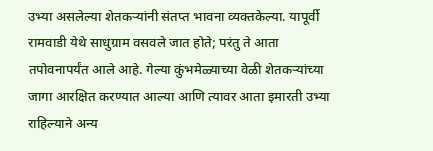उभ्या असलेल्या शेतकऱ्यांनी संतप्त भावना व्यक्तकेल्या. यापूर्वी रामवाडी येथे साधुग्राम वसवले जात होते; परंतु ते आता तपोवनापर्यंत आले आहे. गेल्या कुंभमेळ्याच्या वेळी शेतकऱ्यांच्या जागा आरक्षित करण्यात आल्या आणि त्यावर आता इमारती उभ्या राहिल्याने अन्य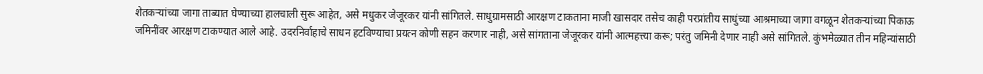शेतकऱ्यांच्या जागा ताब्यात घेण्याच्या हालचाली सुरू आहेत, असे मधुकर जेजूरकर यांनी सांगितले. साधुग्रामसाठी आरक्षण टाकताना माजी खासदार तसेच काही परप्रांतीय साधुंच्या आश्रमाच्या जागा वगळून शेतकऱ्यांच्या पिकाऊ जमिनींवर आरक्षण टाकण्यात आले आहे. उदरनिर्वाहाचे साधन हटविण्याचा प्रयत्न कोणी सहन करणार नाही, असे सांगताना जेजूरकर यांनी आत्महत्त्या करू; परंतु जमिनी देणार नाही असे सांगितले. कुंभमेळ्यात तीन महिन्यांसाठी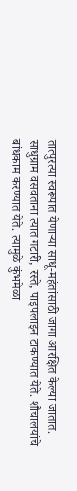तात्पुरत्या स्वरूपात येणाऱ्या साधू-महंतांसाठी जागा आरक्षित केल्या जातात. साधुग्राम वसवताना त्यात गटारी, रस्ते, पाइपलाइन टाकण्यात येते. शौचालयांचे बांधकाम करण्यात येते. त्यामुळे कुंभमेळा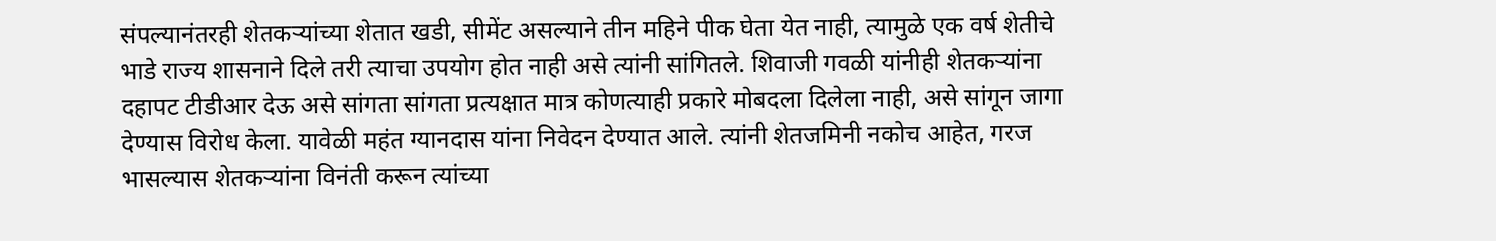संपल्यानंतरही शेतकऱ्यांच्या शेतात खडी, सीमेंट असल्याने तीन महिने पीक घेता येत नाही, त्यामुळे एक वर्ष शेतीचे भाडे राज्य शासनाने दिले तरी त्याचा उपयोग होत नाही असे त्यांनी सांगितले. शिवाजी गवळी यांनीही शेतकऱ्यांना दहापट टीडीआर देऊ असे सांगता सांगता प्रत्यक्षात मात्र कोणत्याही प्रकारे मोबदला दिलेला नाही, असे सांगून जागा देण्यास विरोध केला. यावेळी महंत ग्यानदास यांना निवेदन देण्यात आले. त्यांनी शेतजमिनी नकोच आहेत, गरज भासल्यास शेतकऱ्यांना विनंती करून त्यांच्या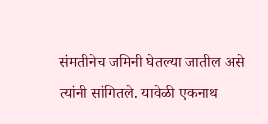संमतीनेच जमिनी घेतल्या जातील असे त्यांनी सांगितले. यावेळी एकनाथ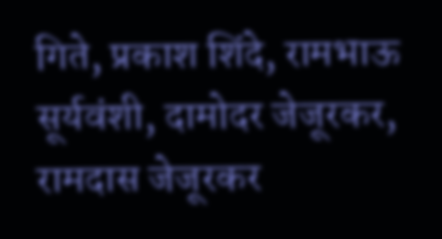गिते, प्रकाश शिंदे, रामभाऊ सूर्यवंशी, दामोदर जेजूरकर, रामदास जेजूरकर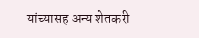यांच्यासह अन्य शेतकरी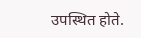उपस्थित होते.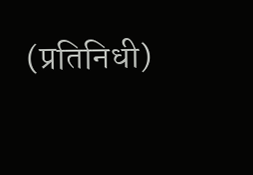(प्रतिनिधी)